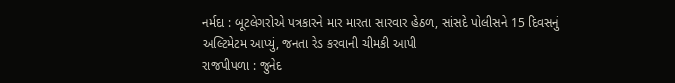નર્મદા : બૂટલેગરોએ પત્રકારને માર મારતા સારવાર હેઠળ, સાંસદે પોલીસને 15 દિવસનું અલ્ટિમેટમ આપ્યું, જનતા રેડ કરવાની ચીમકી આપી
રાજપીપળા : જુનેદ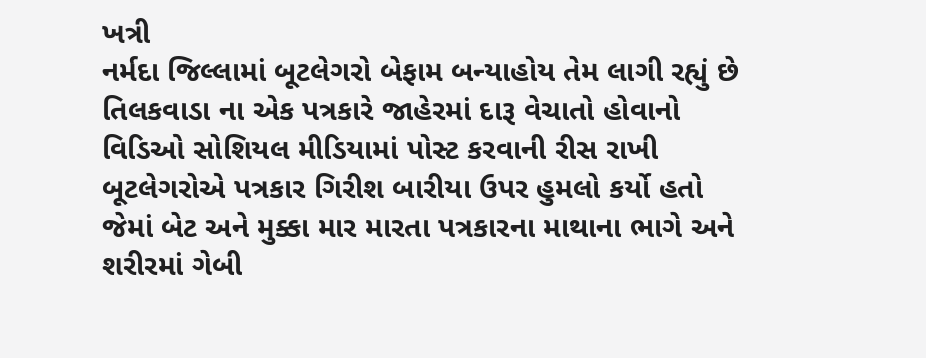ખત્રી
નર્મદા જિલ્લામાં બૂટલેગરો બેફામ બન્યાહોય તેમ લાગી રહ્યું છે તિલકવાડા ના એક પત્રકારે જાહેરમાં દારૂ વેચાતો હોવાનો વિડિઓ સોશિયલ મીડિયામાં પોસ્ટ કરવાની રીસ રાખી બૂટલેગરોએ પત્રકાર ગિરીશ બારીયા ઉપર હુમલો કર્યો હતો જેમાં બેટ અને મુક્કા માર મારતા પત્રકારના માથાના ભાગે અને શરીરમાં ગેબી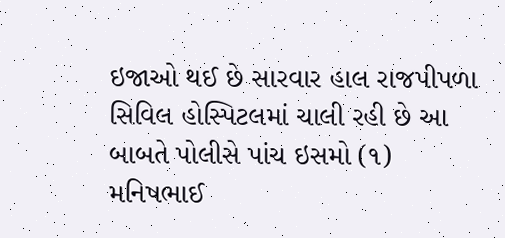ઇજાઓ થઈ છે સારવાર હાલ રાજપીપળા સિવિલ હોસ્પિટલમાં ચાલી રહી છે આ બાબતે પોલીસે પાંચ ઇસમો (૧) મનિષભાઈ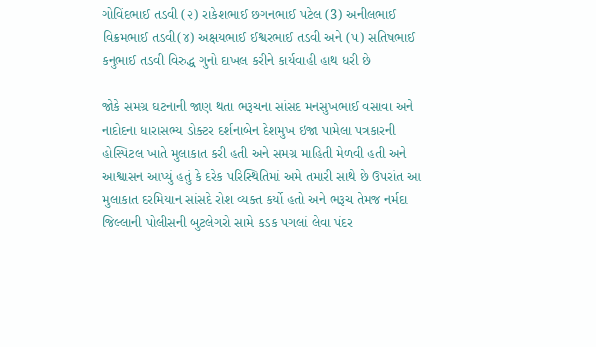ગોવિંદભાઈ તડવી (૨) રાકેશભાઈ છગનભાઈ પટેલ (3) અનીલભાઈ વિક્રમભાઈ તડવી(૪) અક્ષયભાઈ ઈશ્વરભાઈ તડવી અને (૫) સતિષભાઈ કનુભાઈ તડવી વિરુદ્ધ ગુનો દાખલ કરીને કાર્યવાહી હાથ ધરી છે

જોકે સમગ્ર ઘટનાની જાણ થતા ભરૂચના સાંસદ મનસુખભાઈ વસાવા અને નાદોદના ધારાસભ્ય ડોક્ટર દર્શનાબેન દેશમુખ ઇજા પામેલા પત્રકારની હોસ્પિટલ ખાતે મુલાકાત કરી હતી અને સમગ્ર માહિતી મેળવી હતી અને આશ્વાસન આપ્યું હતું કે દરેક પરિસ્થિતિમાં અમે તમારી સાથે છે ઉપરાંત આ મુલાકાત દરમિયાન સાંસદે રોશ વ્યક્ત કર્યો હતો અને ભરૂચ તેમજ નર્મદા જિલ્લાની પોલીસની બુટલેગરો સામે કડક પગલાં લેવા પંદર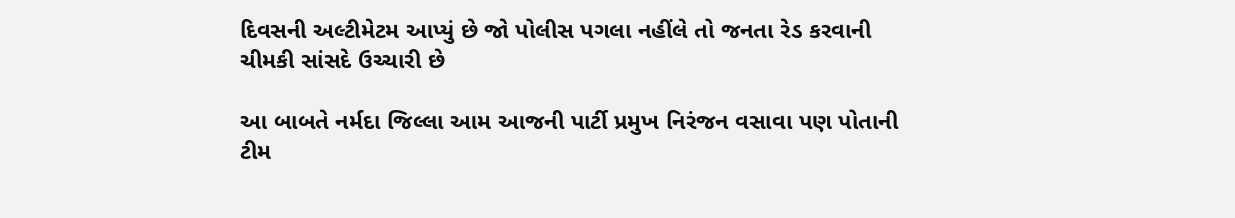દિવસની અલ્ટીમેટમ આપ્યું છે જો પોલીસ પગલા નહીંલે તો જનતા રેડ કરવાની ચીમકી સાંસદે ઉચ્ચારી છે

આ બાબતે નર્મદા જિલ્લા આમ આજની પાર્ટી પ્રમુખ નિરંજન વસાવા પણ પોતાની ટીમ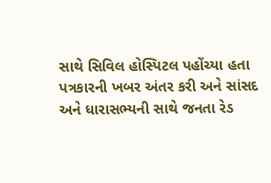સાથે સિવિલ હોસ્પિટલ પહોંચ્યા હતા પત્રકારની ખબર અંતર કરી અને સાંસદ અને ધારાસભ્યની સાથે જનતા રેડ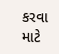કરવા માટે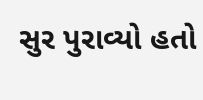સુર પુરાવ્યો હતો